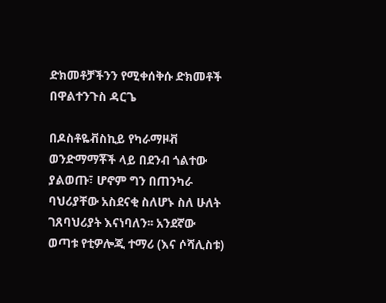ድክመቶቻችንን የሚቀሰቅሱ ድክመቶች በዋልተንጉስ ዳርጌ

በዶስቶዬቭስኪይ የካራማዞቭ ወንድማማቾች ላይ በደንብ ጎልተው ያልወጡ፣ ሆኖም ግን በጠንካራ ባህሪያቸው አስደናቂ ስለሆኑ ስለ ሁለት ገጸባህሪያት እናነባለን፡፡ አንደኛው ወጣቱ የቲዎሎጂ ተማሪ (እና ሶሻሊስቱ)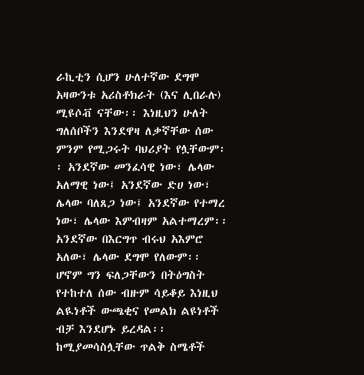ራኪቲን ሲሆን ሁለተኛው ደግሞ አዛውንቱ አሪስቶክራት (እና ሊበራሉ) ሚዩሶቭ ናቸው፡፡ እነዚህን ሁለት ግለሰቦችን እንደዋዛ ለቃኛቸው ሰው ምንም የሚጋሩት ባህሪያት የሏቸውም፡፡ አንደኛው መንፈሳዊ ነው፣ ሌላው አለማዊ ነው፤ አንደኛው ድሀ ነው፣ ሌላው ባለጸጋ ነው፤ አንደኛው የተማረ ነው፣ ሌላው እምብዛም አልተማረም፡፡ አንደኛው በእርግጥ ብሩህ አእምሮ አለው፣ ሌላው ደግሞ የለውም፡፡ ሆኖም ግን ፍለጋቸውን በትዕግስት የተከተለ ሰው ብዙም ሳይቆይ እነዚህ ልዪነቶች ውጫቂና የመልክ ልዩነቶች ብቻ እንደሆኑ ይረዳል፡፡
ከሚያመሳስሏቸው ጥልቅ ስሜቶች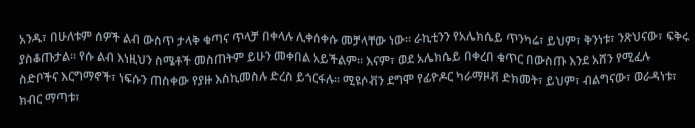አንዱ፣ በሁለቱም ሰዎች ልብ ውስጥ ታላቅ ቁጣና ጥላቻ በቀላሉ ሊቀሰቀሱ መቻላቸው ነው፡፡ ራኪቲንን የአሌክሴይ ጥንካሬ፣ ይህም፣ ቅንነቱ፣ ንጽህናው፣ ፍቅሩ ያስቆጡታል፡፡ የሱ ልብ እነዚህን ስሜቶች መስጠትም ይሁን መቀበል አይችልም፡፡ እናም፣ ወደ አሌክሴይ በቀረበ ቁጥር በውስጡ እንደ አሸን የሚፈሉ ስድቦችና እርግማኖች፣ ነፍሱን ጠስቀው የያዙ እስኪመስሉ ድረስ ይጎርፋሉ፡፡ ሚዩሶቭን ደግሞ የፊዮዶር ካራማዞቭ ድክመት፣ ይህም፣ ብልግናው፣ ወራዳነቱ፣ ክብር ማጣቱ፣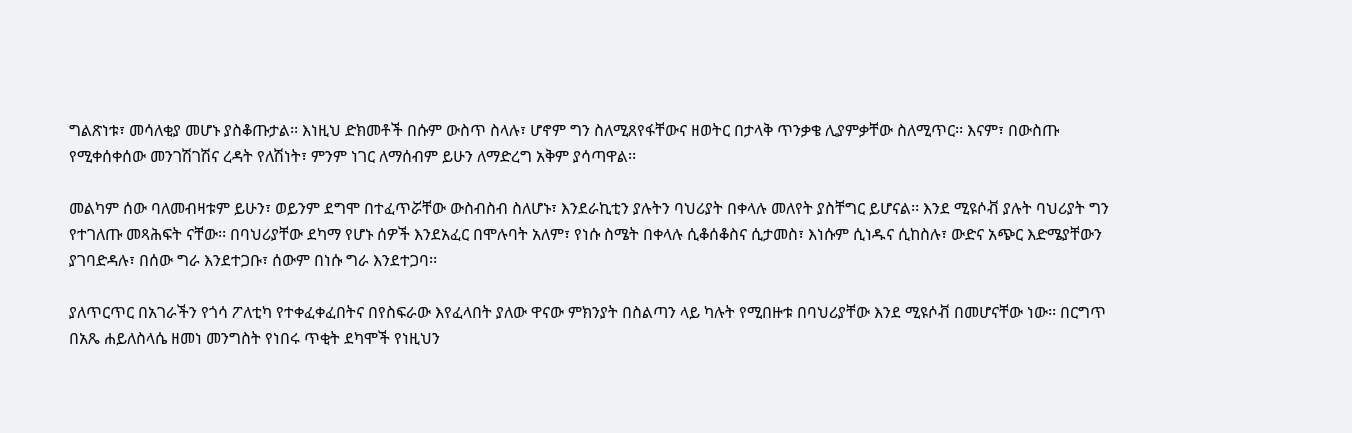ግልጽነቱ፣ መሳለቂያ መሆኑ ያስቆጡታል፡፡ እነዚህ ድክመቶች በሱም ውስጥ ስላሉ፣ ሆኖም ግን ስለሚጸየፋቸውና ዘወትር በታላቅ ጥንቃቄ ሊያምቃቸው ስለሚጥር፡፡ እናም፣ በውስጡ የሚቀሰቀሰው መንገሽገሽና ረዳት የለሽነት፣ ምንም ነገር ለማሰብም ይሁን ለማድረግ አቅም ያሳጣዋል፡፡

መልካም ሰው ባለመብዛቱም ይሁን፣ ወይንም ደግሞ በተፈጥሯቸው ውስብስብ ስለሆኑ፣ እንደራኪቲን ያሉትን ባህሪያት በቀላሉ መለየት ያስቸግር ይሆናል፡፡ እንደ ሚዩሶቭ ያሉት ባህሪያት ግን የተገለጡ መጻሕፍት ናቸው፡፡ በባህሪያቸው ደካማ የሆኑ ሰዎች እንደአፈር በሞሉባት አለም፣ የነሱ ስሜት በቀላሉ ሲቆሰቆስና ሲታመስ፣ እነሱም ሲነዱና ሲከስሉ፣ ውድና አጭር እድሜያቸውን ያገባድዳሉ፣ በሰው ግራ እንደተጋቡ፣ ሰውም በነሱ ግራ እንደተጋባ፡፡

ያለጥርጥር በአገራችን የጎሳ ፖለቲካ የተቀፈቀፈበትና በየስፍራው እየፈላበት ያለው ዋናው ምክንያት በስልጣን ላይ ካሉት የሚበዙቱ በባህሪያቸው እንደ ሚዩሶቭ በመሆናቸው ነው፡፡ በርግጥ በአጼ ሐይለስላሴ ዘመነ መንግስት የነበሩ ጥቂት ደካሞች የነዚህን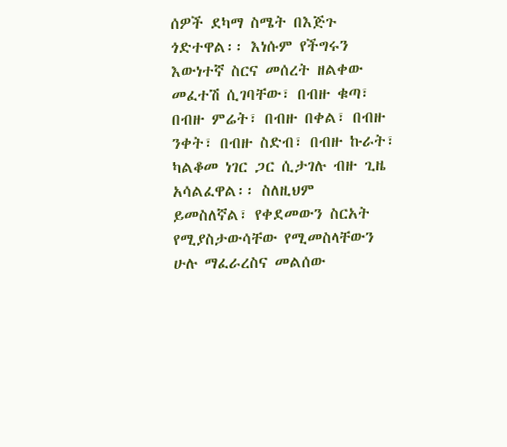ሰዎች ደካማ ስሜት በእጅጉ ጎድተዋል፡፡ እነሱም የችግሩን እውነተኛ ስርና መሰረት ዘልቀው መፈተሽ ሲገባቸው፣ በብዙ ቁጣ፣ በብዙ ምሬት፣ በብዙ በቀል፣ በብዙ ንቀት፣ በብዙ ስድብ፣ በብዙ ኩራት፣ ካልቆመ ነገር ጋር ሲታገሉ ብዙ ጊዜ አሳልፈዋል፡፡ ስለዚህም ይመስለኛል፣ የቀደመውን ስርአት የሚያስታውሳቸው የሚመስላቸውን ሁሉ ማፈራረስና መልሰው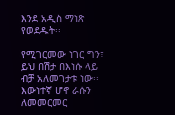እንደ አዲስ ማነጽ የወደዱት፡፡

የሚገርመው ነገር ግን፣ ይህ በሽታ በእነሱ ላይ ብቻ አለመገታቱ ነው፡፡ እውነተኛ ሆኖ ራሱን ለመመርመር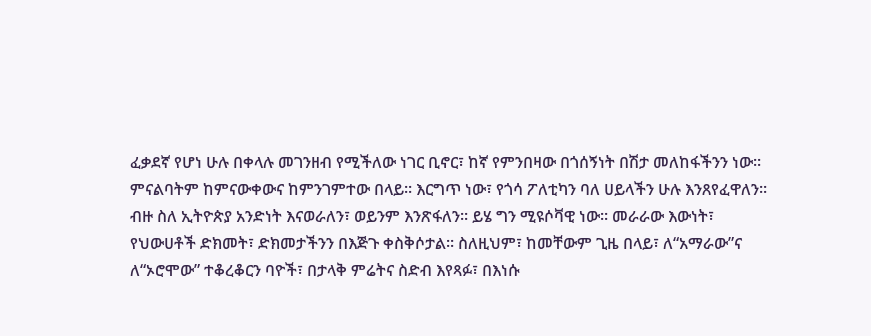ፈቃደኛ የሆነ ሁሉ በቀላሉ መገንዘብ የሚችለው ነገር ቢኖር፣ ከኛ የምንበዛው በጎሰኝነት በሽታ መለከፋችንን ነው፡፡ ምናልባትም ከምናውቀውና ከምንገምተው በላይ፡፡ እርግጥ ነው፣ የጎሳ ፖለቲካን ባለ ሀይላችን ሁሉ እንጸየፈዋለን፡፡ ብዙ ስለ ኢትዮጵያ አንድነት እናወራለን፣ ወይንም እንጽፋለን፡፡ ይሄ ግን ሚዩሶቫዊ ነው፡፡ መራራው እውነት፣ የህውሀቶች ድክመት፣ ድክመታችንን በእጅጉ ቀስቅሶታል፡፡ ስለዚህም፣ ከመቸውም ጊዜ በላይ፣ ለ“አማራው”ና ለ“ኦሮሞው” ተቆረቆርን ባዮች፣ በታላቅ ምሬትና ስድብ እየጻፉ፣ በእነሱ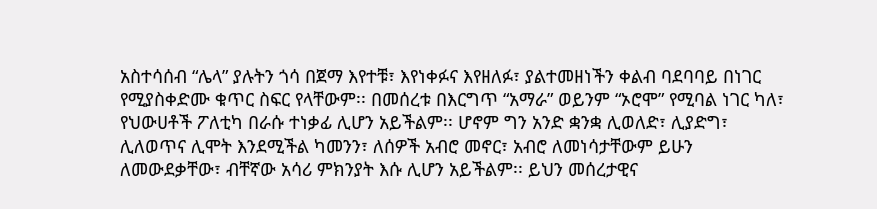አስተሳሰብ “ሌላ” ያሉትን ጎሳ በጀማ እየተቹ፣ እየነቀፉና እየዘለፉ፣ ያልተመዘነችን ቀልብ ባደባባይ በነገር የሚያስቀድሙ ቁጥር ስፍር የላቸውም፡፡ በመሰረቱ በእርግጥ “አማራ” ወይንም “ኦሮሞ” የሚባል ነገር ካለ፣ የህውሀቶች ፖለቲካ በራሱ ተነቃፊ ሊሆን አይችልም፡፡ ሆኖም ግን አንድ ቋንቋ ሊወለድ፣ ሊያድግ፣ ሊለወጥና ሊሞት እንደሚችል ካመንን፣ ለሰዎች አብሮ መኖር፣ አብሮ ለመነሳታቸውም ይሁን ለመውደቃቸው፣ ብቸኛው አሳሪ ምክንያት እሱ ሊሆን አይችልም፡፡ ይህን መሰረታዊና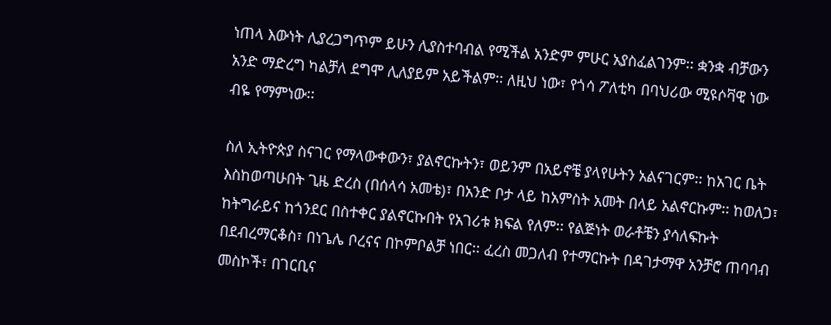ነጠላ እውነት ሊያረጋግጥም ይሁን ሊያስተባብል የሚችል አንድም ምሁር አያስፈልገንም፡፡ ቋንቋ ብቻውን አንድ ማድረግ ካልቻለ ደግሞ ሊለያይም አይችልም፡፡ ለዚህ ነው፣ የጎሳ ፖለቲካ በባህሪው ሚዩሶቫዊ ነው ብዬ የማምነው፡፡

ስለ ኢትዮጵያ ስናገር የማላውቀውን፣ ያልኖርኩትን፣ ወይንም በአይኖቼ ያላየሁትን አልናገርም፡፡ ከአገር ቤት እስከወጣሁበት ጊዜ ድረስ (በሰላሳ አመቴ)፣ በአንድ ቦታ ላይ ከአምስት አመት በላይ አልኖርኩም፡፡ ከወለጋ፣ ከትግራይና ከጎንደር በስተቀር ያልኖርኩበት የአገሪቱ ክፍል የለም፡፡ የልጅነት ወራቶቼን ያሳለፍኩት በደብረማርቆስ፣ በነጌሌ ቦረናና በኮምቦልቻ ነበር፡፡ ፈረስ መጋለብ የተማርኩት በዳገታማዋ አንቻሮ ጠባባብ መስኮች፣ በገርቢና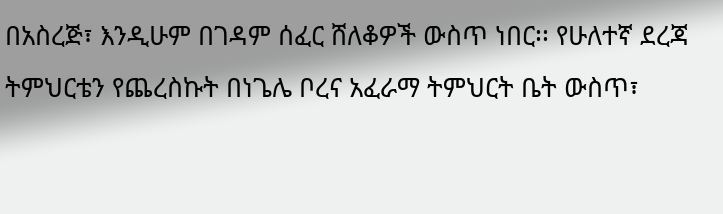በአስረጅ፣ እንዲሁም በገዳም ሰፈር ሸለቆዎች ውስጥ ነበር፡፡ የሁለተኛ ደረጃ ትምህርቴን የጨረስኩት በነጌሌ ቦረና አፈራማ ትምህርት ቤት ውስጥ፣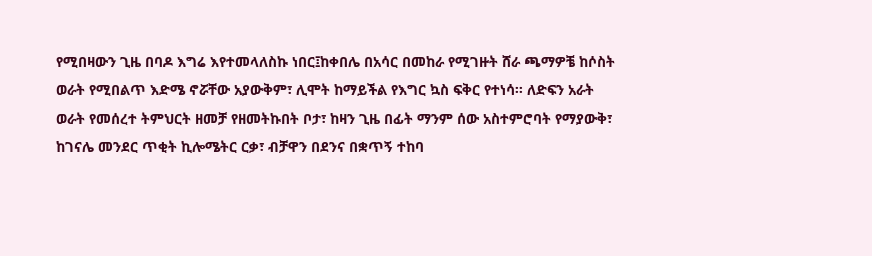የሚበዛውን ጊዜ በባዶ እግሬ እየተመላለስኩ ነበር፤ከቀበሌ በአሳር በመከራ የሚገዙት ሸራ ጫማዎቼ ከሶስት ወራት የሚበልጥ እድሜ ኖሯቸው አያውቅም፣ ሊሞት ከማይችል የእግር ኳስ ፍቅር የተነሳ፡፡ ለድፍን አራት ወራት የመሰረተ ትምህርት ዘመቻ የዘመትኩበት ቦታ፣ ከዛን ጊዜ በፊት ማንም ሰው አስተምሮባት የማያውቅ፣ ከገናሌ መንደር ጥቂት ኪሎሜትር ርቃ፣ ብቻዋን በደንና በቋጥኝ ተከባ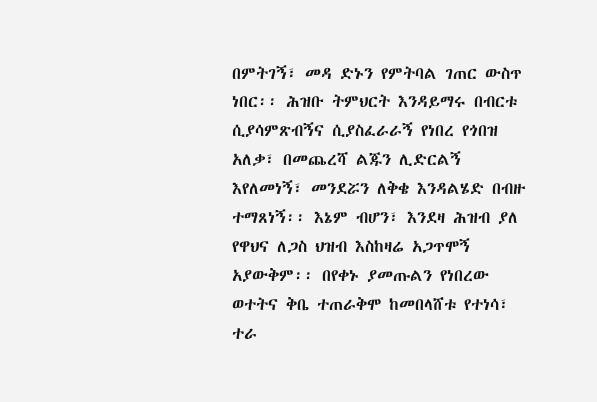በምትገኝ፣ መዳ ድኑን የምትባል ገጠር ውስጥ ነበር፡፡ ሕዝቡ ትምህርት እንዳይማሩ በብርቱ ሲያሳምጽብኝና ሲያስፈራራኝ የነበረ የጎበዝ አለቃ፣ በመጨረሻ ልጁን ሊድርልኝ እየለመነኝ፣ መንደሯን ለቅቄ እንዳልሄድ በብዙ ተማጸነኝ፡፡ እኔም ብሆን፣ እንደዛ ሕዝብ ያለ የዋህና ለጋስ ህዝብ እስከዛሬ አጋጥሞኝ አያውቅም፡፡ በየቀኑ ያመጡልን የነበረው ወተትና ቅቤ ተጠራቅሞ ከመበላሸቱ የተነሳ፣ ተራ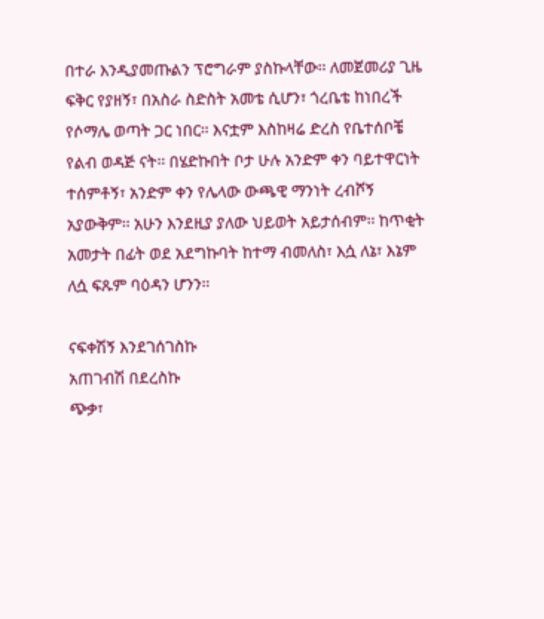በተራ እንዲያመጡልን ፕሮግራም ያስኩላቸው፡፡ ለመጀመሪያ ጊዜ ፍቅር የያዘኝ፣ በአስራ ስድስት አመቴ ሲሆን፣ ጎረቤቴ ከነበረች የሶማሌ ወጣት ጋር ነበር፡፡ እናቷም እስከዛሬ ድረስ የቤተሰቦቼ የልብ ወዳጅ ናት፡፡ በሄድኩበት ቦታ ሁሉ አንድም ቀን ባይተዋርነት ተሰምቶኝ፣ አንድም ቀን የሌላው ውጫዊ ማንነት ረብሾኝ አያውቅም፡፡ አሁን እንደዚያ ያለው ህይወት አይታሰብም፡፡ ከጥቂት አመታት በፊት ወደ አደግኩባት ከተማ ብመለስ፣ እሷ ለኔ፣ እኔም ለሷ ፍጹም ባዕዳን ሆንን፡፡

ናፍቀሽኝ እንደገሰገስኩ
አጠገብሽ በደረስኩ
ጭቃ፣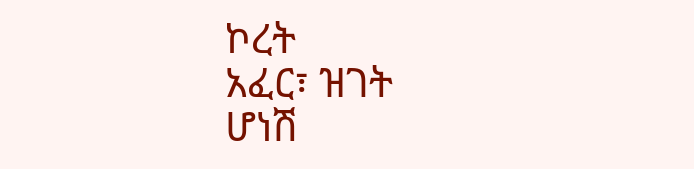ኮረት
አፈር፣ ዝገት
ሆነሽ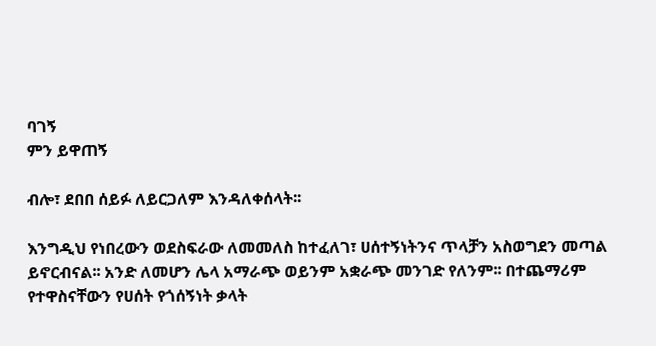ባገኝ
ምን ይዋጠኝ

ብሎ፣ ደበበ ሰይፉ ለይርጋለም እንዳለቀሰላት፡፡

እንግዲህ የነበረውን ወደስፍራው ለመመለስ ከተፈለገ፣ ሀሰተኝነትንና ጥላቻን አስወግደን መጣል ይኖርብናል፡፡ አንድ ለመሆን ሌላ አማራጭ ወይንም አቋራጭ መንገድ የለንም፡፡ በተጨማሪም የተዋስናቸውን የሀሰት የጎሰኝነት ቃላት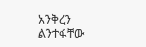አንቅረን ልንተፋቸው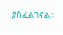ያስፈልገናል፡፡